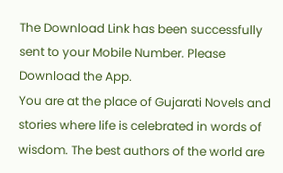The Download Link has been successfully sent to your Mobile Number. Please Download the App.
You are at the place of Gujarati Novels and stories where life is celebrated in words of wisdom. The best authors of the world are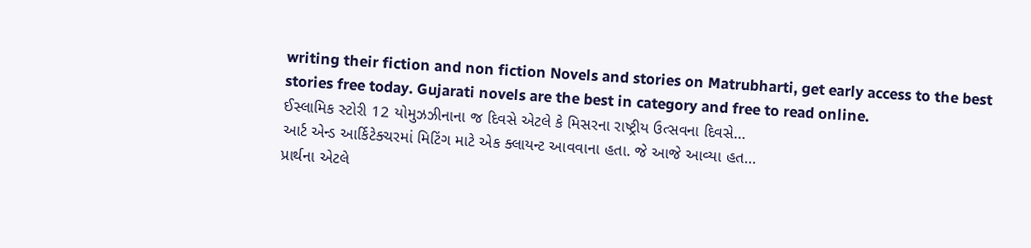writing their fiction and non fiction Novels and stories on Matrubharti, get early access to the best stories free today. Gujarati novels are the best in category and free to read online.
ઈસ્લામિક સ્ટોરી 12 યોમુઝઝીનાના જ દિવસે એટલે કે મિસરના રાષ્ટ્રીય ઉત્સવના દિવસે...
આર્ટ એન્ડ આર્કિટેક્ચરમાં મિટિંગ માટે એક ક્લાયન્ટ આવવાના હતા. જે આજે આવ્યા હત...
પ્રાર્થના એટલે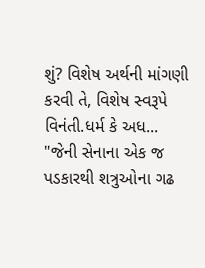શું? વિશેષ અર્થની માંગણી કરવી તે, વિશેષ સ્વરૂપે વિનંતી.ધર્મ કે અધ...
"જેની સેનાના એક જ પડકારથી શત્રુઓના ગઢ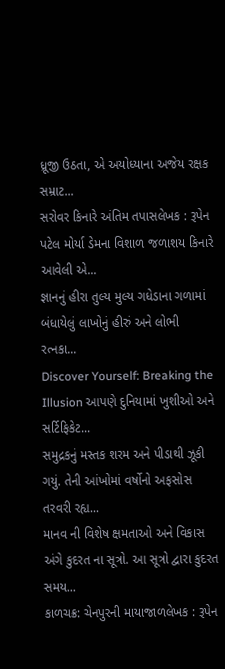ધ્રૂજી ઉઠતા, એ અયોધ્યાના અજેય રક્ષક સમ્રાટ...
સરોવર કિનારે અંતિમ તપાસલેખક : રૂપેન પટેલ મોર્યા ડેમના વિશાળ જળાશય કિનારે આવેલી એ...
જ્ઞાનનું હીરા તુલ્ય મુલ્ય ગધેડાના ગળામાં બંધાયેલું લાખોનું હીરું અને લોભી રત્નકા...
Discover Yourself: Breaking the Illusion આપણે દુનિયામાં ખુશીઓ અને સર્ટિફિકેટ...
સમુદ્રકનું મસ્તક શરમ અને પીડાથી ઝૂકી ગયું. તેની આંખોમાં વર્ષોનો અફસોસ તરવરી રહ્ય...
માનવ ની વિશેષ ક્ષમતાઓ અને વિકાસ અંગે કુદરત ના સૂત્રો. આ સૂત્રો દ્વારા કુદરત સમય...
કાળચક્ર: ચેનપુરની માયાજાળલેખક : રૂપેન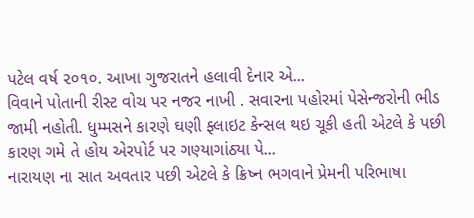પટેલ વર્ષ ૨૦૧૦. આખા ગુજરાતને હલાવી દેનાર એ...
વિવાને પોતાની રીસ્ટ વોચ પર નજર નાખી . સવારના પહોરમાં પેસેન્જરોની ભીડ જામી નહોતી. ધુમ્મસને કારણે ઘણી ફ્લાઇટ કેન્સલ થઇ ચૂકી હતી એટલે કે પછી કારણ ગમે તે હોય એરપોર્ટ પર ગણ્યાગાંઠ્યા પે...
નારાયણ ના સાત અવતાર પછી એટલે કે ક્રિષ્ન ભગવાને પ્રેમની પરિભાષા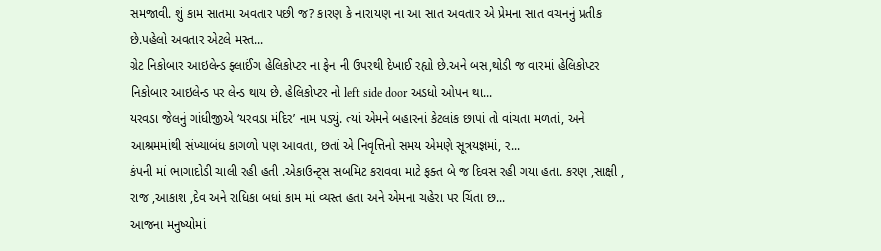સમજાવી. શું કામ સાતમા અવતાર પછી જ? કારણ કે નારાયણ ના આ સાત અવતાર એ પ્રેમના સાત વચનનું પ્રતીક છે.પહેલો અવતાર એટલે મસ્ત...
ગ્રેટ નિકોબાર આઇલેન્ડ ફ્લાઈંગ હેલિકોપ્ટર ના ફેન ની ઉપરથી દેખાઈ રહ્યો છે.અને બસ,થોડી જ વારમાં હેલિકોપ્ટર નિકોબાર આઇલેન્ડ પર લેન્ડ થાય છે. હેલિકોપ્ટર નો left side door અડધો ઓપન થા...
યરવડા જેલનું ગાંધીજીએ ‘યરવડા મંદિર’ નામ પડ્યું. ત્યાં એમને બહારનાં કેટલાંક છાપાં તો વાંચતા મળતાં, અને આશ્રમમાંથી સંખ્યાબંધ કાગળો પણ આવતા, છતાં એ નિવૃત્તિનો સમય એમણે સૂત્રયજ્ઞમાં, ર...
કંપની માં ભાગાદોડી ચાલી રહી હતી .એકાઉન્ટ્સ સબમિટ કરાવવા માટે ફક્ત બે જ દિવસ રહી ગયા હતા. કરણ ,સાક્ષી , રાજ ,આકાશ ,દેવ અને રાધિકા બધાં કામ માં વ્યસ્ત હતા અને એમના ચહેરા પર ચિંતા છ...
આજના મનુષ્યોમાં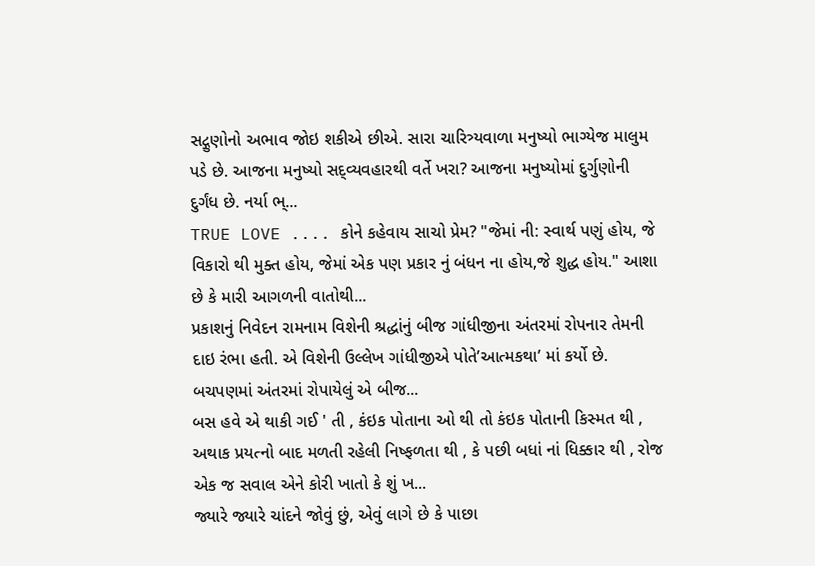સદ્ગુણોનો અભાવ જોઇ શકીએ છીએ. સારા ચારિત્ર્યવાળા મનુષ્યો ભાગ્યેજ માલુમ પડે છે. આજના મનુષ્યો સદ્વ્યવહારથી વર્તે ખરા? આજના મનુષ્યોમાં દુર્ગુણોની દુર્ગંધ છે. નર્યા ભ્...
TRUE LOVE .... કોને કહેવાય સાચો પ્રેમ? "જેમાં ની: સ્વાર્થ પણું હોય, જે વિકારો થી મુક્ત હોય, જેમાં એક પણ પ્રકાર નું બંધન ના હોય,જે શુદ્ધ હોય." આશા છે કે મારી આગળની વાતોથી...
પ્રકાશનું નિવેદન રામનામ વિશેની શ્રદ્ધાંનું બીજ ગાંધીજીના અંતરમાં રોપનાર તેમની દાઇ રંભા હતી. એ વિશેની ઉલ્લેખ ગાંધીજીએ પોતે’આત્મકથા’ માં કર્યો છે. બચપણમાં અંતરમાં રોપાયેલું એ બીજ...
બસ હવે એ થાકી ગઈ ' તી , કંઇક પોતાના ઓ થી તો કંઇક પોતાની કિસ્મત થી , અથાક પ્રયત્નો બાદ મળતી રહેલી નિષ્ફળતા થી , કે પછી બધાં નાં ધિક્કાર થી , રોજ એક જ સવાલ એને કોરી ખાતો કે શું ખ...
જ્યારે જ્યારે ચાંદને જોવું છું, એવું લાગે છે કે પાછા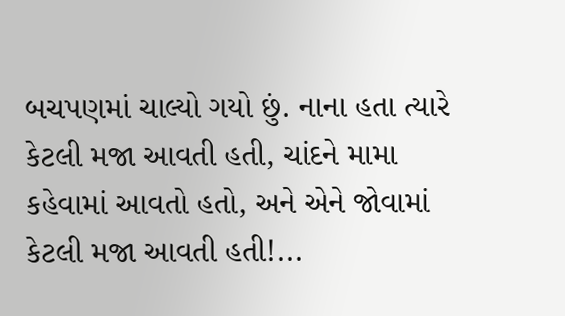બચપણમાં ચાલ્યો ગયો છું. નાના હતા ત્યારે કેટલી મજા આવતી હતી, ચાંદને મામા કહેવામાં આવતો હતો, અને એને જોવામાં કેટલી મજા આવતી હતી!...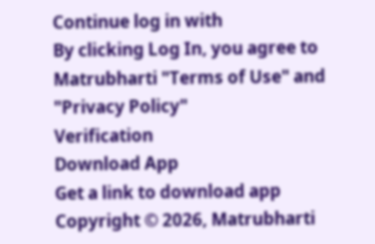Continue log in with
By clicking Log In, you agree to Matrubharti "Terms of Use" and "Privacy Policy"
Verification
Download App
Get a link to download app
Copyright © 2026, Matrubharti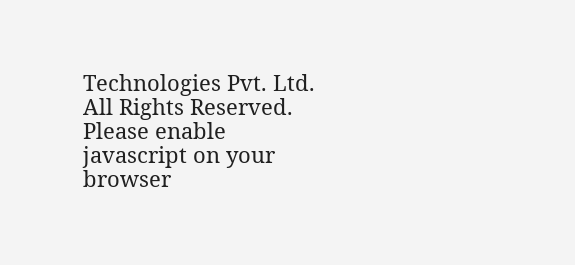Technologies Pvt. Ltd. All Rights Reserved.
Please enable javascript on your browser